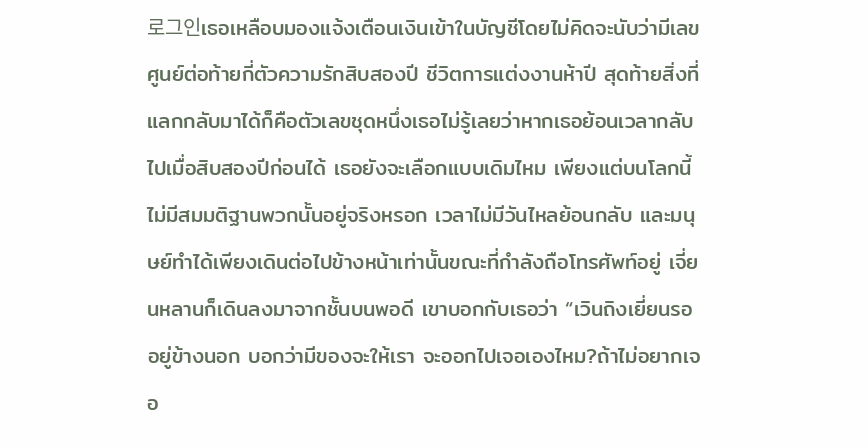로그인เธอเหลือบมองแจ้งเตือนเงินเข้าในบัญชีโดยไม่คิดจะนับว่ามีเลขศูนย์ต่อท้ายกี่ตัวความรักสิบสองปี ชีวิตการแต่งงานห้าปี สุดท้ายสิ่งที่แลกกลับมาได้ก็คือตัวเลขชุดหนึ่งเธอไม่รู้เลยว่าหากเธอย้อนเวลากลับไปเมื่อสิบสองปีก่อนได้ เธอยังจะเลือกแบบเดิมไหม เพียงแต่บนโลกนี้ไม่มีสมมติฐานพวกนั้นอยู่จริงหรอก เวลาไม่มีวันไหลย้อนกลับ และมนุษย์ทำได้เพียงเดินต่อไปข้างหน้าเท่านั้นขณะที่กำลังถือโทรศัพท์อยู่ เจี่ยนหลานก็เดินลงมาจากชั้นบนพอดี เขาบอกกับเธอว่า “เวินถิงเยี่ยนรออยู่ข้างนอก บอกว่ามีของจะให้เรา จะออกไปเจอเองไหม?ถ้าไม่อยากเจอ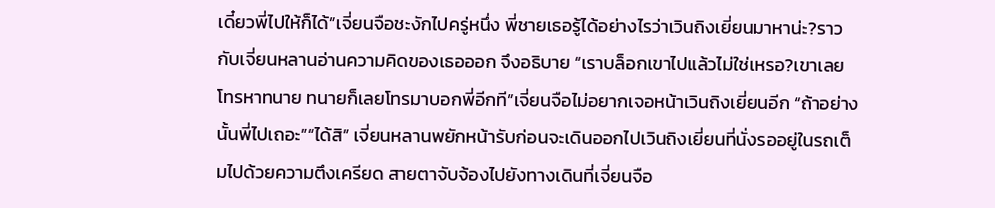เดี๋ยวพี่ไปให้ก็ได้”เจี่ยนจือชะงักไปครู่หนึ่ง พี่ชายเธอรู้ได้อย่างไรว่าเวินถิงเยี่ยนมาหาน่ะ?ราวกับเจี่ยนหลานอ่านความคิดของเธอออก จึงอธิบาย “เราบล็อกเขาไปแล้วไม่ใช่เหรอ?เขาเลยโทรหาทนาย ทนายก็เลยโทรมาบอกพี่อีกที”เจี่ยนจือไม่อยากเจอหน้าเวินถิงเยี่ยนอีก “ถ้าอย่างนั้นพี่ไปเถอะ”“ได้สิ” เจี่ยนหลานพยักหน้ารับก่อนจะเดินออกไปเวินถิงเยี่ยนที่นั่งรออยู่ในรถเต็มไปด้วยความตึงเครียด สายตาจับจ้องไปยังทางเดินที่เจี่ยนจือ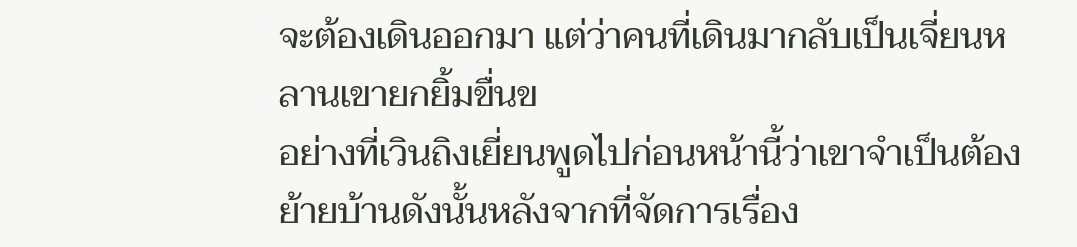จะต้องเดินออกมา แต่ว่าคนที่เดินมากลับเป็นเจี่ยนหลานเขายกยิ้มขื่นข
อย่างที่เวินถิงเยี่ยนพูดไปก่อนหน้านี้ว่าเขาจำเป็นต้องย้ายบ้านดังนั้นหลังจากที่จัดการเรื่อง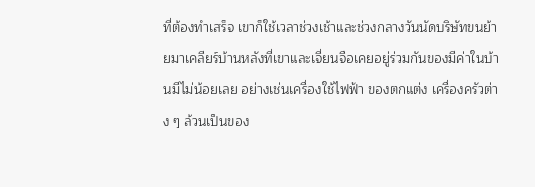ที่ต้องทำเสร็จ เขาก็ใช้เวลาช่วงเช้าและช่วงกลางวันนัดบริษัทขนย้ายมาเคลียร์บ้านหลังที่เขาและเจี่ยนจือเคยอยู่ร่วมกันของมีค่าในบ้านมีไม่น้อยเลย อย่างเช่นเครื่องใช้ไฟฟ้า ของตกแต่ง เครื่องครัวต่าง ๆ ล้วนเป็นของ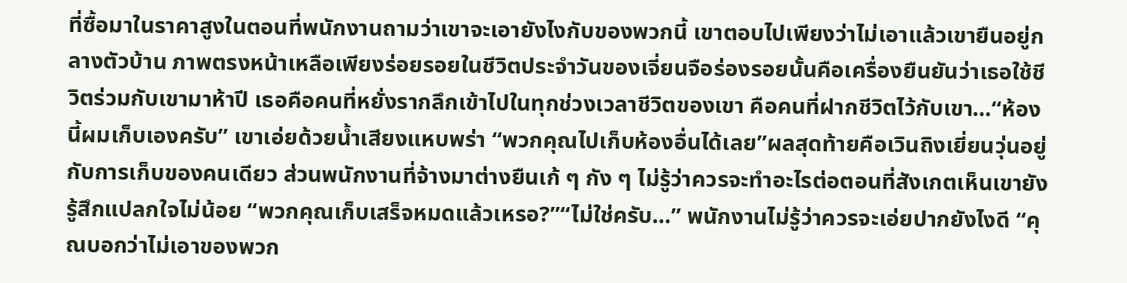ที่ซื้อมาในราคาสูงในตอนที่พนักงานถามว่าเขาจะเอายังไงกับของพวกนี้ เขาตอบไปเพียงว่าไม่เอาแล้วเขายืนอยู่กลางตัวบ้าน ภาพตรงหน้าเหลือเพียงร่อยรอยในชีวิตประจำวันของเจี่ยนจือร่องรอยนั้นคือเครื่องยืนยันว่าเธอใช้ชีวิตร่วมกับเขามาห้าปี เธอคือคนที่หยั่งรากลึกเข้าไปในทุกช่วงเวลาชีวิตของเขา คือคนที่ฝากชีวิตไว้กับเขา…“ห้องนี้ผมเก็บเองครับ” เขาเอ่ยด้วยน้ำเสียงแหบพร่า “พวกคุณไปเก็บห้องอื่นได้เลย”ผลสุดท้ายคือเวินถิงเยี่ยนวุ่นอยู่กับการเก็บของคนเดียว ส่วนพนักงานที่จ้างมาต่างยืนเก้ ๆ กัง ๆ ไม่รู้ว่าควรจะทำอะไรต่อตอนที่สังเกตเห็นเขายังรู้สึกแปลกใจไม่น้อย “พวกคุณเก็บเสร็จหมดแล้วเหรอ?”“ไม่ใช่ครับ…” พนักงานไม่รู้ว่าควรจะเอ่ยปากยังไงดี “คุณบอกว่าไม่เอาของพวก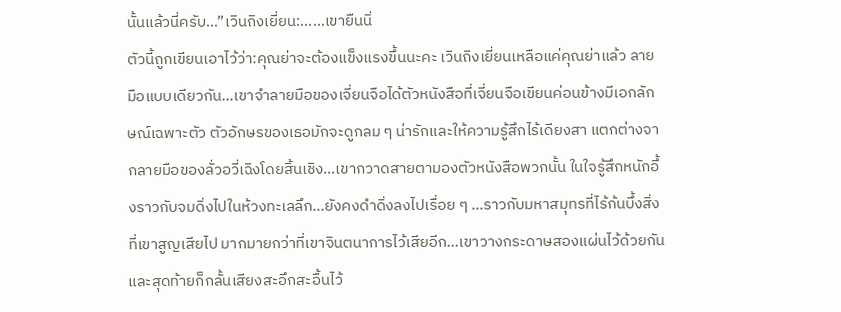นั้นแล้วนี่ครับ…”เวินถิงเยี่ยน:……เขายืนนิ่
ตัวนี้ถูกเขียนเอาไว้ว่า:คุณย่าจะต้องแข็งแรงขึ้นนะคะ เวินถิงเยี่ยนเหลือแค่คุณย่าแล้ว ลายมือแบบเดียวกัน…เขาจำลายมือของเจี่ยนจือได้ตัวหนังสือที่เจี่ยนจือเขียนค่อนข้างมีเอกลักษณ์เฉพาะตัว ตัวอักษรของเธอมักจะดูกลม ๆ น่ารักและให้ความรู้สึกไร้เดียงสา แตกต่างจากลายมือของลั่วอวี่เฉิงโดยสิ้นเชิง...เขากวาดสายตามองตัวหนังสือพวกนั้น ในใจรู้สึกหนักอึ้งราวกับจมดิ่งไปในห้วงทะเลลึก…ยังคงดำดิ่งลงไปเรื่อย ๆ …ราวกับมหาสมุทรที่ไร้ก้นบึ้งสิ่งที่เขาสูญเสียไป มากมายกว่าที่เขาจินตนาการไว้เสียอีก…เขาวางกระดาษสองแผ่นไว้ด้วยกัน และสุดท้ายก็กลั้นเสียงสะอึกสะอื้นไว้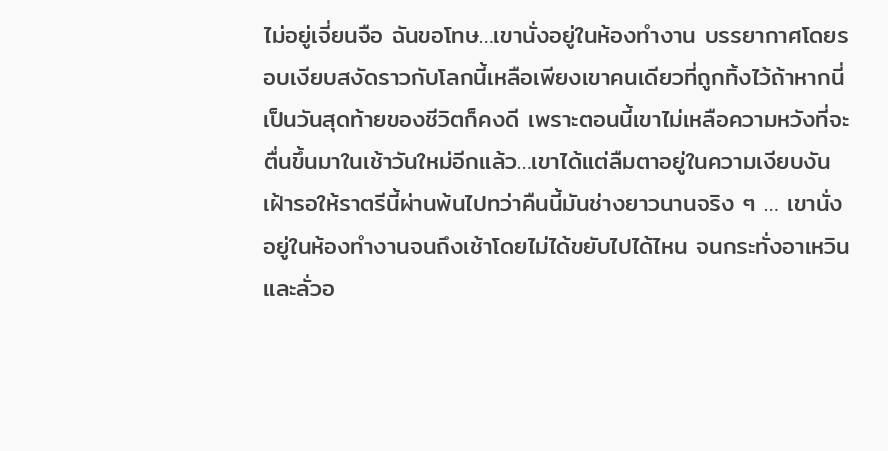ไม่อยู่เจี่ยนจือ ฉันขอโทษ…เขานั่งอยู่ในห้องทำงาน บรรยากาศโดยรอบเงียบสงัดราวกับโลกนี้เหลือเพียงเขาคนเดียวที่ถูกทิ้งไว้ถ้าหากนี่เป็นวันสุดท้ายของชีวิตก็คงดี เพราะตอนนี้เขาไม่เหลือความหวังที่จะตื่นขึ้นมาในเช้าวันใหม่อีกแล้ว…เขาได้แต่ลืมตาอยู่ในความเงียบงัน เฝ้ารอให้ราตรีนี้ผ่านพ้นไปทว่าคืนนี้มันช่างยาวนานจริง ๆ … เขานั่งอยู่ในห้องทำงานจนถึงเช้าโดยไม่ได้ขยับไปได้ไหน จนกระทั่งอาเหวินและลั่วอ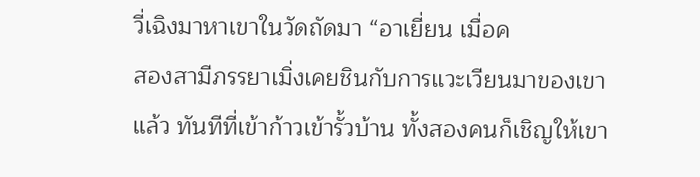วี่เฉิงมาหาเขาในวัดถัดมา “อาเยี่ยน เมื่อค
สองสามีภรรยาเมิ่งเคยชินกับการแวะเวียนมาของเขาแล้ว ทันทีที่เข้าก้าวเข้ารั้วบ้าน ทั้งสองคนก็เชิญให้เขา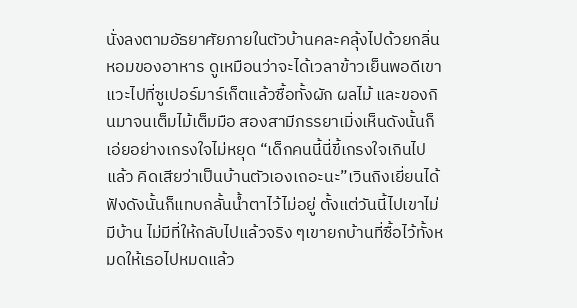นั่งลงตามอัธยาศัยภายในตัวบ้านคละคลุ้งไปด้วยกลิ่นหอมของอาหาร ดูเหมือนว่าจะได้เวลาข้าวเย็นพอดีเขาแวะไปที่ซูเปอร์มาร์เก็ตแล้วซื้อทั้งผัก ผลไม้ และของกินมาจนเต็มไม้เต็มมือ สองสามีภรรยาเมิ่งเห็นดังนั้นก็เอ่ยอย่างเกรงใจไม่หยุด “เด็กคนนี้นี่ขี้เกรงใจเกินไปแล้ว คิดเสียว่าเป็นบ้านตัวเองเถอะนะ”เวินถิงเยี่ยนได้ฟังดังนั้นก็แทบกลั้นน้ำตาไว้ไม่อยู่ ตั้งแต่วันนี้ไปเขาไม่มีบ้าน ไม่มีที่ให้กลับไปแล้วจริง ๆเขายกบ้านที่ซื้อไว้ทั้งหมดให้เธอไปหมดแล้ว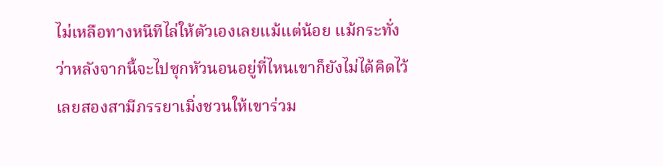ไม่เหลือทางหนีทีไล่ให้ตัวเองเลยแม้แต่น้อย แม้กระทั่งว่าหลังจากนี้จะไปซุกหัวนอนอยู่ที่ไหนเขาก็ยังไม่ได้คิดไว้เลยสองสามีภรรยาเมิ่งชวนให้เขาร่วม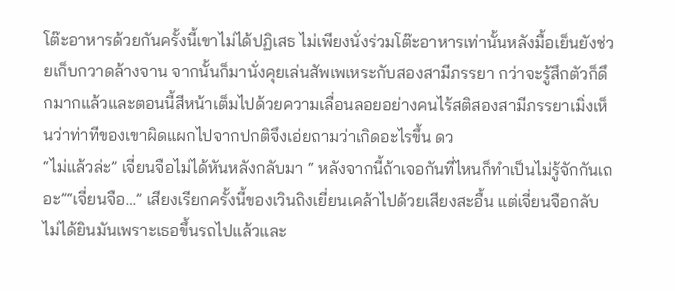โต๊ะอาหารด้วยกันครั้งนี้เขาไม่ได้ปฏิเสธ ไม่เพียงนั่งร่วมโต๊ะอาหารเท่านั้นหลังมื้อเย็นยังช่วยเก็บกวาดล้างจาน จากนั้นก็มานั่งคุยเล่นสัพเพเหระกับสองสามีภรรยา กว่าจะรู้สึกตัวก็ดึกมากแล้วและตอนนี้สีหน้าเต็มไปด้วยความเลื่อนลอยอย่างคนไร้สติสองสามีภรรยาเมิ่งเห็นว่าท่าทีของเขาผิดแผกไปจากปกติจึงเอ่ยถามว่าเกิดอะไรขึ้น ดว
“ไม่แล้วล่ะ” เจี่ยนจือไม่ได้หันหลังกลับมา “ หลังจากนี้ถ้าเจอกันที่ไหนก็ทำเป็นไม่รู้จักกันเถอะ”“เจี่ยนจือ…” เสียงเรียกครั้งนี้ของเวินถิงเยี่ยนเคล้าไปด้วยเสียงสะอื้น แต่เจี่ยนจือกลับไม่ได้ยินมันเพราะเธอขึ้นรถไปแล้วและ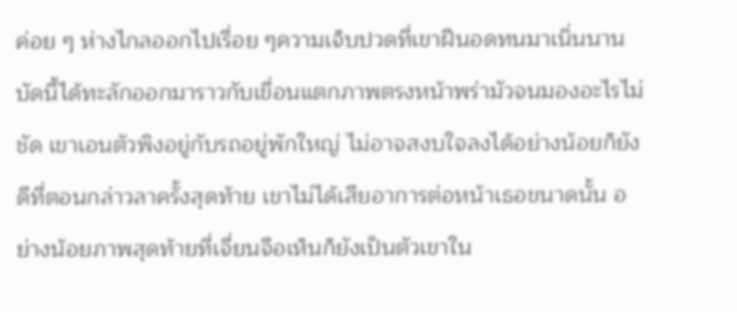ค่อย ๆ ห่างไกลออกไปเรื่อย ๆความเจ็บปวดที่เขาฝืนอดทนมาเนิ่นนานบัดนี้ได้ทะลักออกมาราวกับเขื่อนแตกภาพตรงหน้าพร่ามัวจนมองอะไรไม่ชัด เขาเอนตัวพิงอยู่กับรถอยู่พักใหญ่ ไม่อาจสงบใจลงได้อย่างน้อยก็ยังดีที่ตอนกล่าวลาครั้งสุดท้าย เขาไม่ได้เสียอาการต่อหน้าเธอขนาดนั้น อย่างน้อยภาพสุดท้ายที่เจี่ยนจือเห็นก็ยังเป็นตัวเขาใน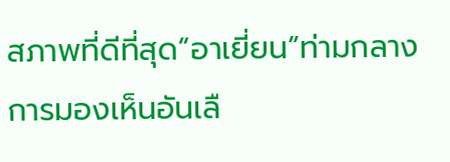สภาพที่ดีที่สุด“อาเยี่ยน”ท่ามกลางการมองเห็นอันเลื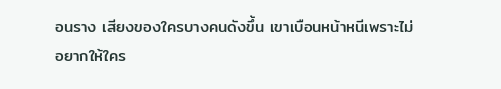อนราง เสียงของใครบางคนดังขึ้น เขาเบือนหน้าหนีเพราะไม่อยากให้ใคร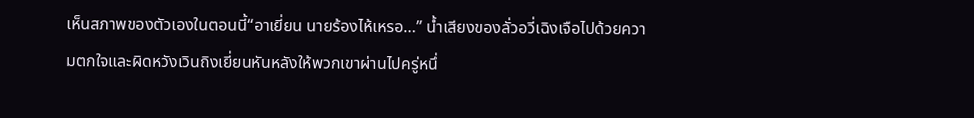เห็นสภาพของตัวเองในตอนนี้“อาเยี่ยน นายร้องไห้เหรอ…” น้ำเสียงของลั่วอวี่เฉิงเจือไปด้วยความตกใจและผิดหวังเวินถิงเยี่ยนหันหลังให้พวกเขาผ่านไปครู่หนึ่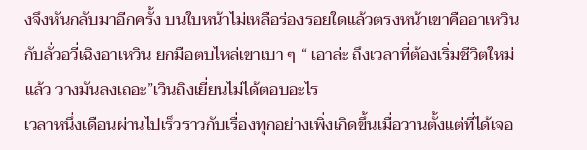งจึงหันกลับมาอีกครั้ง บนใบหน้าไม่เหลือร่องรอยใดแล้วตรงหน้าเขาคืออาเหวินกับลั่วอวี่เฉิงอาเหวิน ยกมือตบไหล่เขาเบา ๆ “ เอาล่ะ ถึงเวลาที่ต้องเริ่มชีวิตใหม่แล้ว วางมันลงเถอะ”เวินถิงเยี่ยนไม่ได้ตอบอะไร
เวลาหนึ่งเดือนผ่านไปเร็วราวกับเรื่องทุกอย่างเพิ่งเกิดขึ้นเมื่อวานตั้งแต่ที่ได้เจอ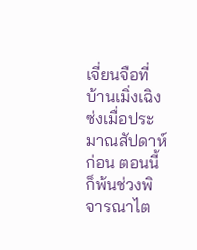เจี่ยนจือที่บ้านเมิ่งเฉิงซ่งเมื่อประมาณสัปดาห์ก่อน ตอนนี้ก็พ้นช่วงพิจารณาไต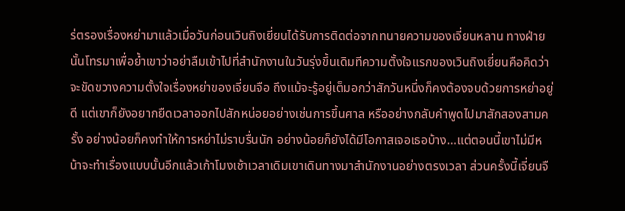ร่ตรองเรื่องหย่ามาแล้วเมื่อวันก่อนเวินถิงเยี่ยนได้รับการติดต่อจากทนายความของเจี่ยนหลาน ทางฝ่ายนั้นโทรมาเพื่อย้ำเขาว่าอย่าลืมเข้าไปที่สำนักงานในวันรุ่งขึ้นเดิมทีความตั้งใจแรกของเวินถิงเยี่ยนคือคิดว่าจะขัดขวางความตั้งใจเรื่องหย่าของเจี่ยนจือ ถึงแม้จะรู้อยู่เต็มอกว่าสักวันหนึ่งก็คงต้องจบด้วยการหย่าอยู่ดี แต่เขาก็ยังอยากยืดเวลาออกไปสักหน่อยอย่างเช่นการขึ้นศาล หรืออย่างกลับคำพูดไปมาสักสองสามครั้ง อย่างน้อยก็คงทำให้การหย่าไม่ราบรื่นนัก อย่างน้อยก็ยังได้มีโอกาสเจอเธอบ้าง…แต่ตอนนี้เขาไม่มีหน้าจะทำเรื่องแบบนั้นอีกแล้วเก้าโมงเช้าเวลาเดิมเขาเดินทางมาสำนักงานอย่างตรงเวลา ส่วนครั้งนี้เจี่ยนจื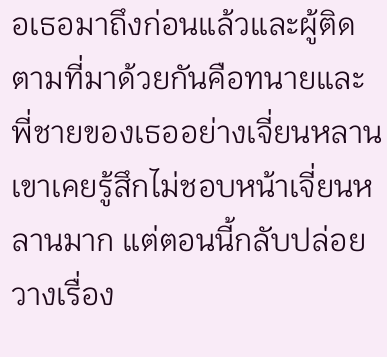อเธอมาถึงก่อนแล้วและผู้ติดตามที่มาด้วยกันคือทนายและพี่ชายของเธออย่างเจี่ยนหลานเขาเคยรู้สึกไม่ชอบหน้าเจี่ยนหลานมาก แต่ตอนนี้กลับปล่อยวางเรื่อง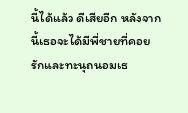นี้ได้แล้ว ดีเสียอีก หลังจากนี้เธอจะได้มีพี่ชายที่คอยรักและทะนุถนอมเธ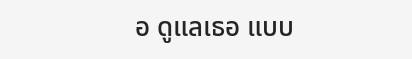อ ดูแลเธอ แบบ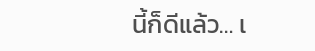นี้ก็ดีแล้ว… เ